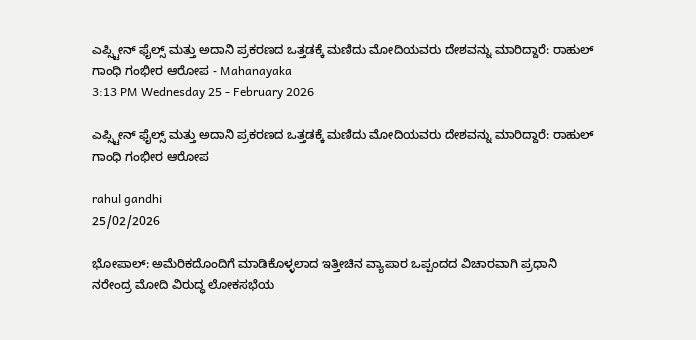ಎಪ್ಸ್ಟೀನ್ ಫೈಲ್ಸ್ ಮತ್ತು ಅದಾನಿ ಪ್ರಕರಣದ ಒತ್ತಡಕ್ಕೆ ಮಣಿದು ಮೋದಿಯವರು ದೇಶವನ್ನು ಮಾರಿದ್ದಾರೆ: ರಾಹುಲ್ ಗಾಂಧಿ ಗಂಭೀರ ಆರೋಪ - Mahanayaka
3:13 PM Wednesday 25 - February 2026

ಎಪ್ಸ್ಟೀನ್ ಫೈಲ್ಸ್ ಮತ್ತು ಅದಾನಿ ಪ್ರಕರಣದ ಒತ್ತಡಕ್ಕೆ ಮಣಿದು ಮೋದಿಯವರು ದೇಶವನ್ನು ಮಾರಿದ್ದಾರೆ: ರಾಹುಲ್ ಗಾಂಧಿ ಗಂಭೀರ ಆರೋಪ

rahul gandhi
25/02/2026

ಭೋಪಾಲ್: ಅಮೆರಿಕದೊಂದಿಗೆ ಮಾಡಿಕೊಳ್ಳಲಾದ ಇತ್ತೀಚಿನ ವ್ಯಾಪಾರ ಒಪ್ಪಂದದ ವಿಚಾರವಾಗಿ ಪ್ರಧಾನಿ ನರೇಂದ್ರ ಮೋದಿ ವಿರುದ್ಧ ಲೋಕಸಭೆಯ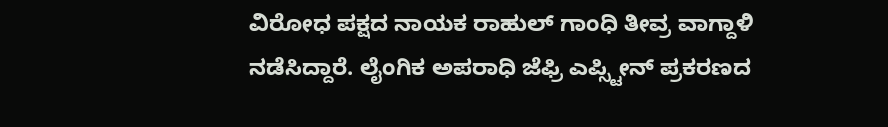ವಿರೋಧ ಪಕ್ಷದ ನಾಯಕ ರಾಹುಲ್ ಗಾಂಧಿ ತೀವ್ರ ವಾಗ್ದಾಳಿ ನಡೆಸಿದ್ದಾರೆ. ಲೈಂಗಿಕ ಅಪರಾಧಿ ಜೆಫ್ರಿ ಎಪ್ಸ್ಟೀನ್ ಪ್ರಕರಣದ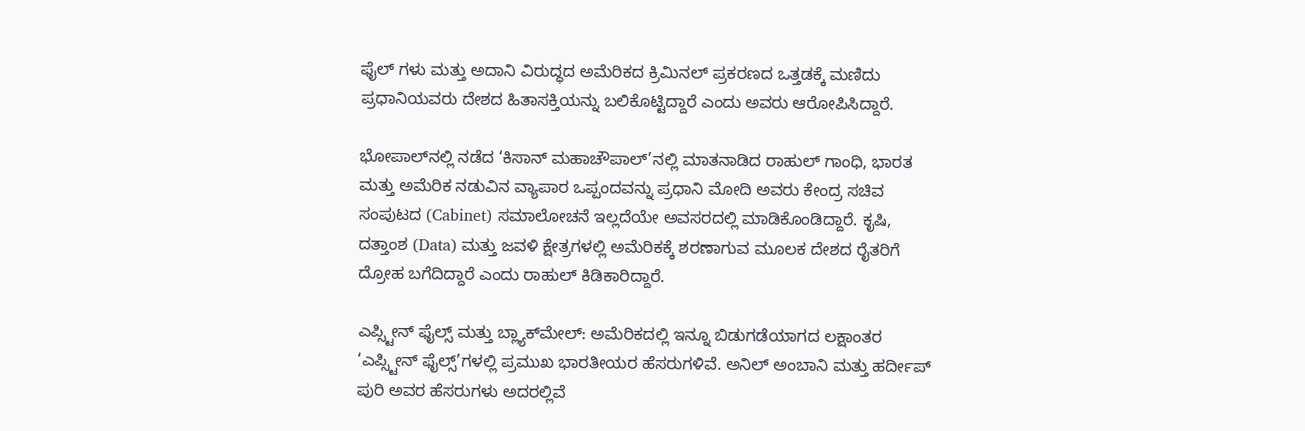ಫೈಲ್‌ ಗಳು ಮತ್ತು ಅದಾನಿ ವಿರುದ್ಧದ ಅಮೆರಿಕದ ಕ್ರಿಮಿನಲ್ ಪ್ರಕರಣದ ಒತ್ತಡಕ್ಕೆ ಮಣಿದು ಪ್ರಧಾನಿಯವರು ದೇಶದ ಹಿತಾಸಕ್ತಿಯನ್ನು ಬಲಿಕೊಟ್ಟಿದ್ದಾರೆ ಎಂದು ಅವರು ಆರೋಪಿಸಿದ್ದಾರೆ.

ಭೋಪಾಲ್‌ನಲ್ಲಿ ನಡೆದ ‘ಕಿಸಾನ್ ಮಹಾಚೌಪಾಲ್’ನಲ್ಲಿ ಮಾತನಾಡಿದ ರಾಹುಲ್ ಗಾಂಧಿ, ಭಾರತ ಮತ್ತು ಅಮೆರಿಕ ನಡುವಿನ ವ್ಯಾಪಾರ ಒಪ್ಪಂದವನ್ನು ಪ್ರಧಾನಿ ಮೋದಿ ಅವರು ಕೇಂದ್ರ ಸಚಿವ ಸಂಪುಟದ (Cabinet) ಸಮಾಲೋಚನೆ ಇಲ್ಲದೆಯೇ ಅವಸರದಲ್ಲಿ ಮಾಡಿಕೊಂಡಿದ್ದಾರೆ. ಕೃಷಿ, ದತ್ತಾಂಶ (Data) ಮತ್ತು ಜವಳಿ ಕ್ಷೇತ್ರಗಳಲ್ಲಿ ಅಮೆರಿಕಕ್ಕೆ ಶರಣಾಗುವ ಮೂಲಕ ದೇಶದ ರೈತರಿಗೆ ದ್ರೋಹ ಬಗೆದಿದ್ದಾರೆ ಎಂದು ರಾಹುಲ್ ಕಿಡಿಕಾರಿದ್ದಾರೆ.

ಎಪ್ಸ್ಟೀನ್ ಫೈಲ್ಸ್ ಮತ್ತು ಬ್ಲ್ಯಾಕ್‌ಮೇಲ್: ಅಮೆರಿಕದಲ್ಲಿ ಇನ್ನೂ ಬಿಡುಗಡೆಯಾಗದ ಲಕ್ಷಾಂತರ ‘ಎಪ್ಸ್ಟೀನ್ ಫೈಲ್ಸ್’ಗಳಲ್ಲಿ ಪ್ರಮುಖ ಭಾರತೀಯರ ಹೆಸರುಗಳಿವೆ. ಅನಿಲ್ ಅಂಬಾನಿ ಮತ್ತು ಹರ್ದೀಪ್ ಪುರಿ ಅವರ ಹೆಸರುಗಳು ಅದರಲ್ಲಿವೆ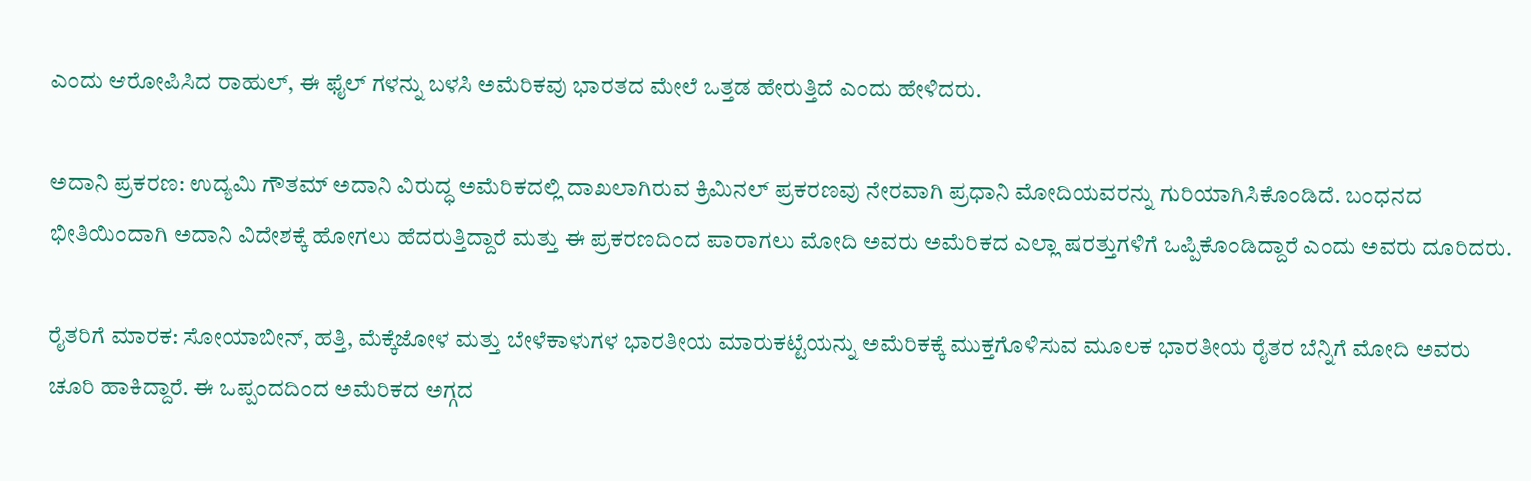ಎಂದು ಆರೋಪಿಸಿದ ರಾಹುಲ್, ಈ ಫೈಲ್‌ ಗಳನ್ನು ಬಳಸಿ ಅಮೆರಿಕವು ಭಾರತದ ಮೇಲೆ ಒತ್ತಡ ಹೇರುತ್ತಿದೆ ಎಂದು ಹೇಳಿದರು.

ಅದಾನಿ ಪ್ರಕರಣ: ಉದ್ಯಮಿ ಗೌತಮ್ ಅದಾನಿ ವಿರುದ್ಧ ಅಮೆರಿಕದಲ್ಲಿ ದಾಖಲಾಗಿರುವ ಕ್ರಿಮಿನಲ್ ಪ್ರಕರಣವು ನೇರವಾಗಿ ಪ್ರಧಾನಿ ಮೋದಿಯವರನ್ನು ಗುರಿಯಾಗಿಸಿಕೊಂಡಿದೆ. ಬಂಧನದ ಭೀತಿಯಿಂದಾಗಿ ಅದಾನಿ ವಿದೇಶಕ್ಕೆ ಹೋಗಲು ಹೆದರುತ್ತಿದ್ದಾರೆ ಮತ್ತು ಈ ಪ್ರಕರಣದಿಂದ ಪಾರಾಗಲು ಮೋದಿ ಅವರು ಅಮೆರಿಕದ ಎಲ್ಲಾ ಷರತ್ತುಗಳಿಗೆ ಒಪ್ಪಿಕೊಂಡಿದ್ದಾರೆ ಎಂದು ಅವರು ದೂರಿದರು.

ರೈತರಿಗೆ ಮಾರಕ: ಸೋಯಾಬೀನ್, ಹತ್ತಿ, ಮೆಕ್ಕೆಜೋಳ ಮತ್ತು ಬೇಳೆಕಾಳುಗಳ ಭಾರತೀಯ ಮಾರುಕಟ್ಟೆಯನ್ನು ಅಮೆರಿಕಕ್ಕೆ ಮುಕ್ತಗೊಳಿಸುವ ಮೂಲಕ ಭಾರತೀಯ ರೈತರ ಬೆನ್ನಿಗೆ ಮೋದಿ ಅವರು ಚೂರಿ ಹಾಕಿದ್ದಾರೆ. ಈ ಒಪ್ಪಂದದಿಂದ ಅಮೆರಿಕದ ಅಗ್ಗದ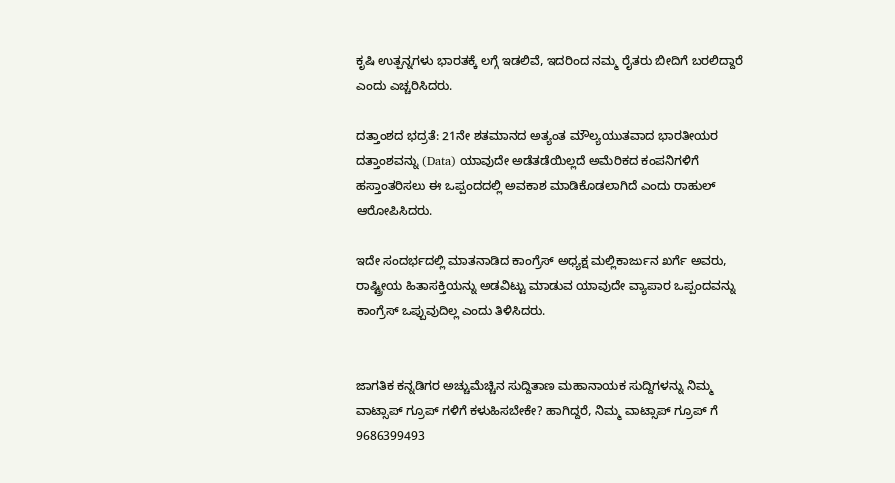ಕೃಷಿ ಉತ್ಪನ್ನಗಳು ಭಾರತಕ್ಕೆ ಲಗ್ಗೆ ಇಡಲಿವೆ, ಇದರಿಂದ ನಮ್ಮ ರೈತರು ಬೀದಿಗೆ ಬರಲಿದ್ದಾರೆ ಎಂದು ಎಚ್ಚರಿಸಿದರು.

ದತ್ತಾಂಶದ ಭದ್ರತೆ: 21ನೇ ಶತಮಾನದ ಅತ್ಯಂತ ಮೌಲ್ಯಯುತವಾದ ಭಾರತೀಯರ ದತ್ತಾಂಶವನ್ನು (Data) ಯಾವುದೇ ಅಡೆತಡೆಯಿಲ್ಲದೆ ಅಮೆರಿಕದ ಕಂಪನಿಗಳಿಗೆ ಹಸ್ತಾಂತರಿಸಲು ಈ ಒಪ್ಪಂದದಲ್ಲಿ ಅವಕಾಶ ಮಾಡಿಕೊಡಲಾಗಿದೆ ಎಂದು ರಾಹುಲ್ ಆರೋಪಿಸಿದರು.

ಇದೇ ಸಂದರ್ಭದಲ್ಲಿ ಮಾತನಾಡಿದ ಕಾಂಗ್ರೆಸ್ ಅಧ್ಯಕ್ಷ ಮಲ್ಲಿಕಾರ್ಜುನ ಖರ್ಗೆ ಅವರು, ರಾಷ್ಟ್ರೀಯ ಹಿತಾಸಕ್ತಿಯನ್ನು ಅಡವಿಟ್ಟು ಮಾಡುವ ಯಾವುದೇ ವ್ಯಾಪಾರ ಒಪ್ಪಂದವನ್ನು ಕಾಂಗ್ರೆಸ್ ಒಪ್ಪುವುದಿಲ್ಲ ಎಂದು ತಿಳಿಸಿದರು.


ಜಾಗತಿಕ ಕನ್ನಡಿಗರ ಅಚ್ಚುಮೆಚ್ಚಿನ ಸುದ್ದಿತಾಣ ಮಹಾನಾಯಕ ಸುದ್ದಿಗಳನ್ನು ನಿಮ್ಮ ವಾಟ್ಸಾಪ್ ಗ್ರೂಪ್ ಗಳಿಗೆ ಕಳುಹಿಸಬೇಕೇ? ಹಾಗಿದ್ದರೆ, ನಿಮ್ಮ ವಾಟ್ಸಾಪ್ ಗ್ರೂಪ್ ಗೆ 9686399493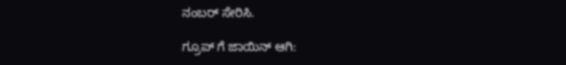ನಂಬರ್ ಸೇರಿಸಿ.

ಗ್ರೂಪ್ ಗೆ ಜಾಯಿನ್ ಆಗಿ: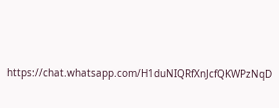https://chat.whatsapp.com/H1duNIQRfXnJcfQKWPzNqD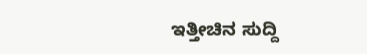ಇತ್ತೀಚಿನ ಸುದ್ದಿ